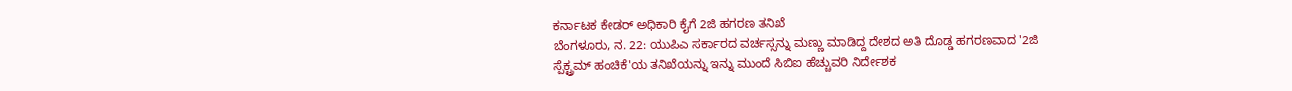ಕರ್ನಾಟಕ ಕೇಡರ್ ಅಧಿಕಾರಿ ಕೈಗೆ 2ಜಿ ಹಗರಣ ತನಿಖೆ
ಬೆಂಗಳೂರು, ನ. 22: ಯುಪಿಎ ಸರ್ಕಾರದ ವರ್ಚಸ್ಸನ್ನು ಮಣ್ಣು ಮಾಡಿದ್ದ ದೇಶದ ಅತಿ ದೊಡ್ಡ ಹಗರಣವಾದ '2ಜಿ ಸ್ಪೆಕ್ಟ್ರಮ್ ಹಂಚಿಕೆ'ಯ ತನಿಖೆಯನ್ನು ಇನ್ನು ಮುಂದೆ ಸಿಬಿಐ ಹೆಚ್ಚುವರಿ ನಿರ್ದೇಶಕ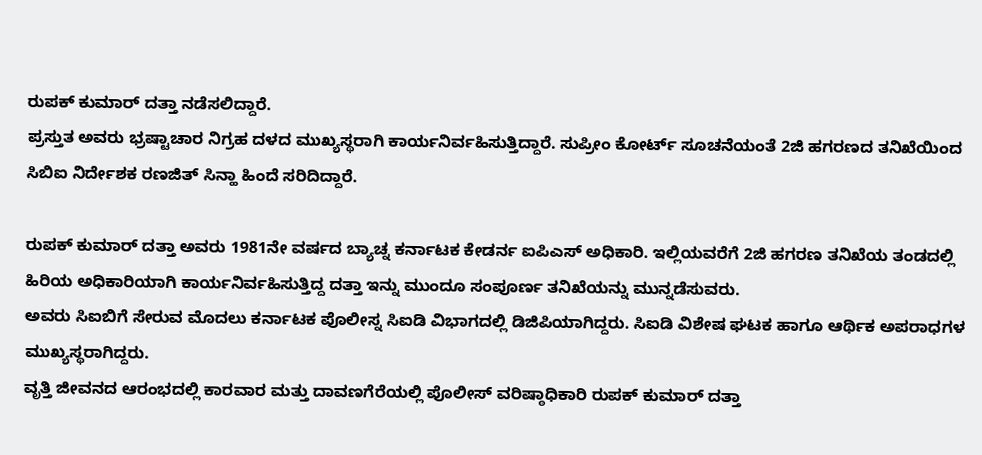ರುಪಕ್ ಕುಮಾರ್ ದತ್ತಾ ನಡೆಸಲಿದ್ದಾರೆ.
ಪ್ರಸ್ತುತ ಅವರು ಭ್ರಷ್ಟಾಚಾರ ನಿಗ್ರಹ ದಳದ ಮುಖ್ಯಸ್ಥರಾಗಿ ಕಾರ್ಯನಿರ್ವಹಿಸುತ್ತಿದ್ದಾರೆ. ಸುಪ್ರೀಂ ಕೋರ್ಟ್ ಸೂಚನೆಯಂತೆ 2ಜಿ ಹಗರಣದ ತನಿಖೆಯಿಂದ ಸಿಬಿಐ ನಿರ್ದೇಶಕ ರಣಜಿತ್ ಸಿನ್ಹಾ ಹಿಂದೆ ಸರಿದಿದ್ದಾರೆ.

ರುಪಕ್ ಕುಮಾರ್ ದತ್ತಾ ಅವರು 1981ನೇ ವರ್ಷದ ಬ್ಯಾಚ್ನ ಕರ್ನಾಟಕ ಕೇಡರ್ನ ಐಪಿಎಸ್ ಅಧಿಕಾರಿ. ಇಲ್ಲಿಯವರೆಗೆ 2ಜಿ ಹಗರಣ ತನಿಖೆಯ ತಂಡದಲ್ಲಿ ಹಿರಿಯ ಅಧಿಕಾರಿಯಾಗಿ ಕಾರ್ಯನಿರ್ವಹಿಸುತ್ತಿದ್ದ ದತ್ತಾ ಇನ್ನು ಮುಂದೂ ಸಂಪೂರ್ಣ ತನಿಖೆಯನ್ನು ಮುನ್ನಡೆಸುವರು.
ಅವರು ಸಿಐಬಿಗೆ ಸೇರುವ ಮೊದಲು ಕರ್ನಾಟಕ ಪೊಲೀಸ್ನ ಸಿಐಡಿ ವಿಭಾಗದಲ್ಲಿ ಡಿಜಿಪಿಯಾಗಿದ್ದರು. ಸಿಐಡಿ ವಿಶೇಷ ಘಟಕ ಹಾಗೂ ಆರ್ಥಿಕ ಅಪರಾಧಗಳ ಮುಖ್ಯಸ್ಥರಾಗಿದ್ದರು.
ವೃತ್ತಿ ಜೀವನದ ಆರಂಭದಲ್ಲಿ ಕಾರವಾರ ಮತ್ತು ದಾವಣಗೆರೆಯಲ್ಲಿ ಪೊಲೀಸ್ ವರಿಷ್ಠಾಧಿಕಾರಿ ರುಪಕ್ ಕುಮಾರ್ ದತ್ತಾ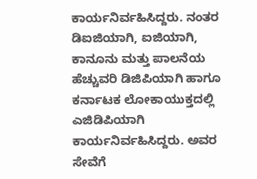ಕಾರ್ಯನಿರ್ವಹಿಸಿದ್ದರು. ನಂತರ ಡಿಐಜಿಯಾಗಿ, ಐಜಿಯಾಗಿ, ಕಾನೂನು ಮತ್ತು ಪಾಲನೆಯ ಹೆಚ್ಚುವರಿ ಡಿಜಿಪಿಯಾಗಿ ಹಾಗೂ ಕರ್ನಾಟಕ ಲೋಕಾಯುಕ್ತದಲ್ಲಿ ಎಜಿಡಿಪಿಯಾಗಿ ಕಾರ್ಯನಿರ್ವಹಿಸಿದ್ದರು. ಅವರ ಸೇವೆಗೆ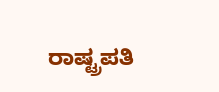ರಾಷ್ಟ್ರಪತಿ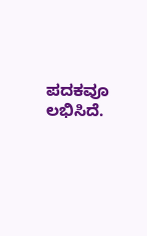ಪದಕವೂ ಲಭಿಸಿದೆ.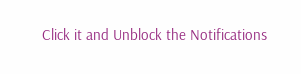Click it and Unblock the Notifications